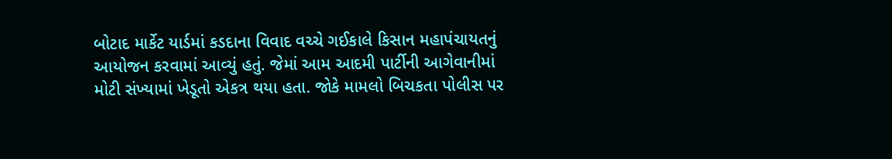બોટાદ માર્કેટ યાર્ડમાં કડદાના વિવાદ વચ્ચે ગઈકાલે કિસાન મહાપંચાયતનું આયોજન કરવામાં આવ્યું હતું. જેમાં આમ આદમી પાર્ટીની આગેવાનીમાં મોટી સંખ્યામાં ખેડૂતો એકત્ર થયા હતા. જોકે મામલો બિચકતા પોલીસ પર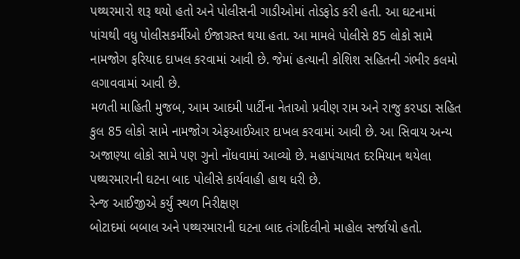પથ્થરમારો શરૂ થયો હતો અને પોલીસની ગાડીઓમાં તોડફોડ કરી હતી. આ ઘટનામાં પાંચથી વધુ પોલીસકર્મીઓ ઈજાગ્રસ્ત થયા હતા. આ મામલે પોલીસે 85 લોકો સામે નામજોગ ફરિયાદ દાખલ કરવામાં આવી છે. જેમાં હત્યાની કોશિશ સહિતની ગંભીર કલમો લગાવવામાં આવી છે.
મળતી માહિતી મુજબ, આમ આદમી પાર્ટીના નેતાઓ પ્રવીણ રામ અને રાજુ કરપડા સહિત કુલ 85 લોકો સામે નામજોગ એફઆઈઆર દાખલ કરવામાં આવી છે. આ સિવાય અન્ય અજાણ્યા લોકો સામે પણ ગુનો નોંધવામાં આવ્યો છે. મહાપંચાયત દરમિયાન થયેલા પથ્થરમારાની ઘટના બાદ પોલીસે કાર્યવાહી હાથ ધરી છે.
રેન્જ આઈજીએ કર્યું સ્થળ નિરીક્ષણ
બોટાદમાં બબાલ અને પથ્થરમારાની ઘટના બાદ તંગદિલીનો માહોલ સર્જાયો હતો.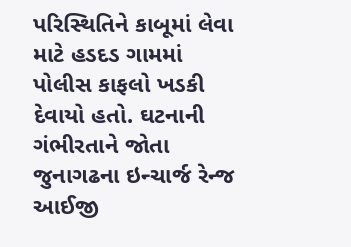પરિસ્થિતિને કાબૂમાં લેવા માટે હડદડ ગામમાં પોલીસ કાફલો ખડકી દેવાયો હતો. ઘટનાની ગંભીરતાને જોતા જુનાગઢના ઇન્ચાર્જ રેન્જ આઈજી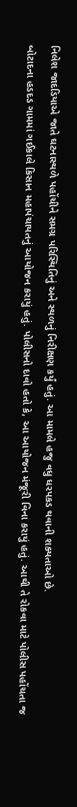નિલેશ જાદડિયાએ જાતે ઘટનાસ્થળે પહોંચીને સમગ્ર પરિસ્થિતિનું અને સ્થળનું નિરીક્ષણ કર્યું હતું. આ મામલે હજુ વધુ ધરપકડ થવાની શક્યતાઓ છે.
બોટાદના હડદડ ગામમાં ગઈકાલે કિસાન મહાપંચાયતનું આયોજન કરાયું હતું. પોલીસનો દાવો હતો કે, આ આયોજન મંજૂરી વિના કરાયું હતું. આથી તે રોકવા માટે પોલીસ પહોંચતા જ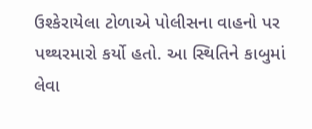ઉશ્કેરાયેલા ટોળાએ પોલીસના વાહનો પર પથ્થરમારો કર્યો હતો. આ સ્થિતિને કાબુમાં લેવા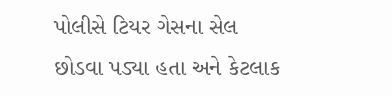પોલીસે ટિયર ગેસના સેલ છોડવા પડ્યા હતા અને કેટલાક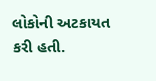લોકોની અટકાયત કરી હતી.